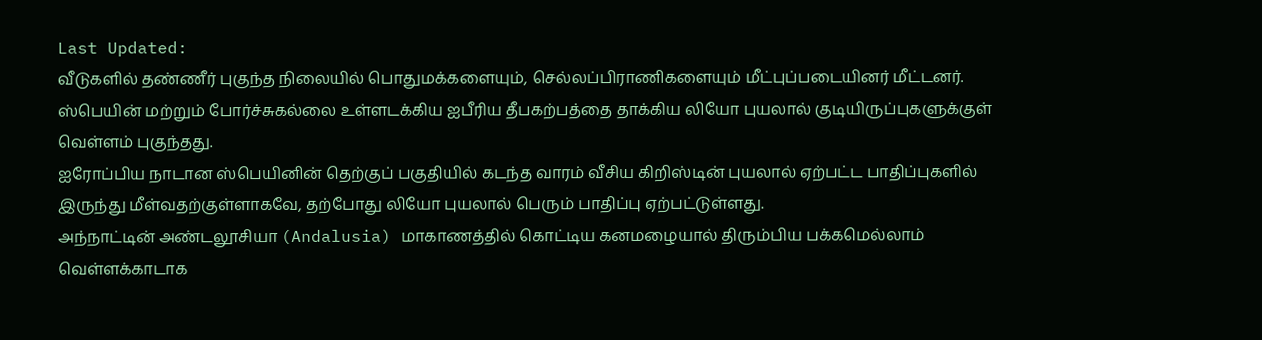Last Updated:
வீடுகளில் தண்ணீர் புகுந்த நிலையில் பொதுமக்களையும், செல்லப்பிராணிகளையும் மீட்புப்படையினர் மீட்டனர்.
ஸ்பெயின் மற்றும் போர்ச்சுகல்லை உள்ளடக்கிய ஐபீரிய தீபகற்பத்தை தாக்கிய லியோ புயலால் குடியிருப்புகளுக்குள் வெள்ளம் புகுந்தது.
ஐரோப்பிய நாடான ஸ்பெயினின் தெற்குப் பகுதியில் கடந்த வாரம் வீசிய கிறிஸ்டின் புயலால் ஏற்பட்ட பாதிப்புகளில் இருந்து மீள்வதற்குள்ளாகவே, தற்போது லியோ புயலால் பெரும் பாதிப்பு ஏற்பட்டுள்ளது.
அந்நாட்டின் அண்டலூசியா (Andalusia) மாகாணத்தில் கொட்டிய கனமழையால் திரும்பிய பக்கமெல்லாம் வெள்ளக்காடாக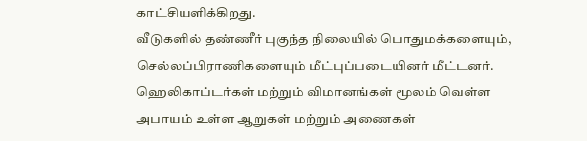காட்சியளிக்கிறது.
வீடுகளில் தண்ணீர் புகுந்த நிலையில் பொதுமக்களையும், செல்லப்பிராணிகளையும் மீட்புப்படையினர் மீட்டனர்.
ஹெலிகாப்டர்கள் மற்றும் விமானங்கள் மூலம் வெள்ள அபாயம் உள்ள ஆறுகள் மற்றும் அணைகள்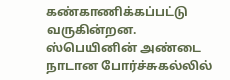கண்காணிக்கப்பட்டு வருகின்றன.
ஸ்பெயினின் அண்டை நாடான போர்ச்சுகல்லில்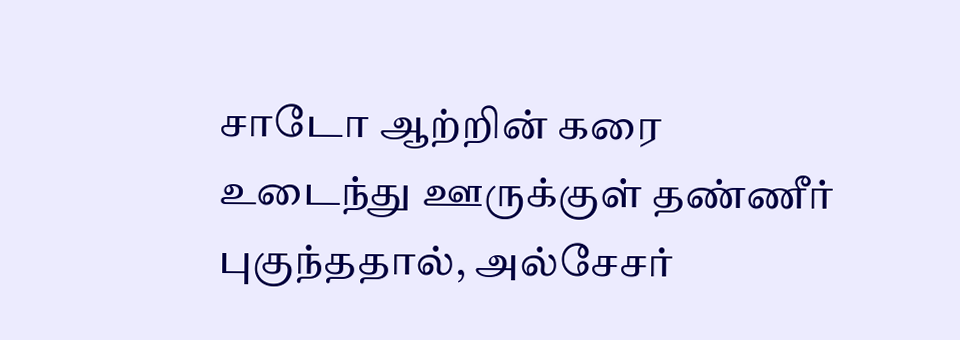சாடோ ஆற்றின் கரை உடைந்து ஊருக்குள் தண்ணீர் புகுந்ததால், அல்சேசர்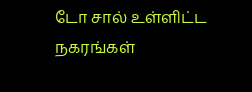டோ சால் உள்ளிட்ட நகரங்கள்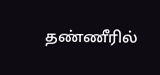தண்ணீரில்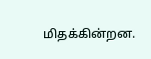மிதக்கின்றன.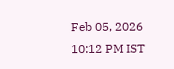Feb 05, 2026 10:12 PM IST